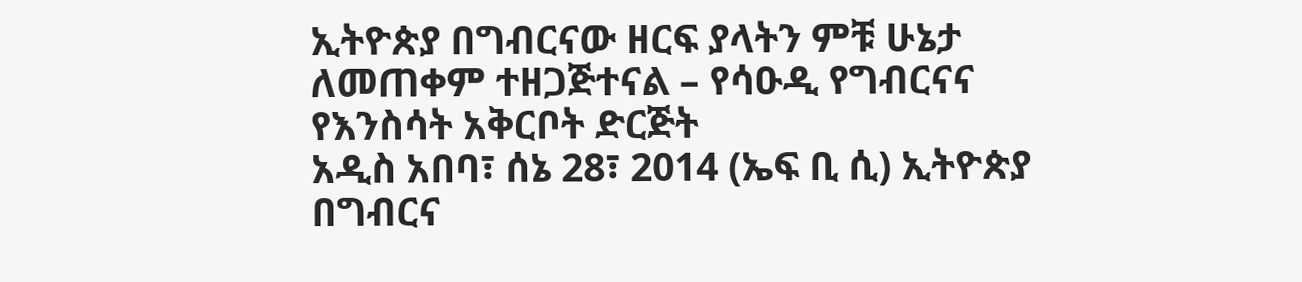ኢትዮጵያ በግብርናው ዘርፍ ያላትን ምቹ ሁኔታ ለመጠቀም ተዘጋጅተናል – የሳዑዲ የግብርናና የእንስሳት አቅርቦት ድርጅት
አዲስ አበባ፣ ሰኔ 28፣ 2014 (ኤፍ ቢ ሲ) ኢትዮጵያ በግብርና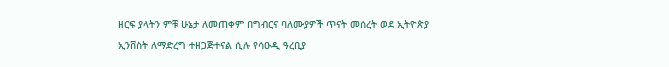ዘርፍ ያላትን ምቹ ሁኔታ ለመጠቀም በግብርና ባለሙያዎች ጥናት መሰረት ወደ ኢትዮጵያ ኢንቨስት ለማድረግ ተዘጋጅተናል ሲሉ የሳዑዲ ዓረቢያ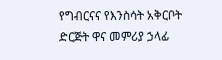የግብርናና የእንስሳት አቅርቦት ድርጅት ዋና መምሪያ ኃላፊ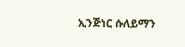ኢንጅነር ሱለይማን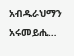አብዱራህማን አሩመይሒ…